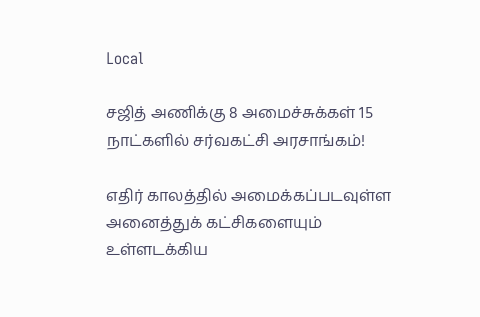Local

சஜித் அணிக்கு 8 அமைச்சுக்கள் 15 நாட்களில் சர்வகட்சி அரசாங்கம்!

எதிர் காலத்தில் அமைக்கப்படவுள்ள அனைத்துக் கட்சிகளையும் உள்ளடக்கிய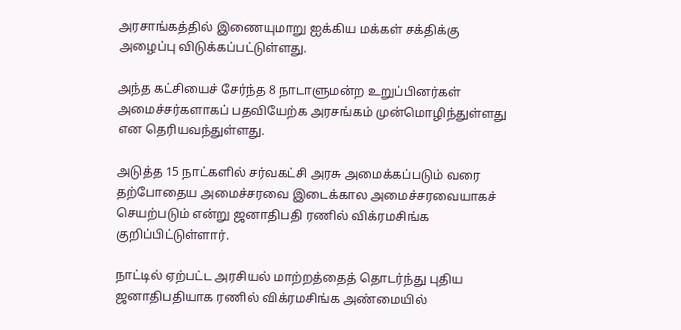அரசாங்கத்தில் இணையுமாறு ஐக்கிய மக்கள் சக்திக்கு அழைப்பு விடுக்கப்பட்டுள்ளது.

அந்த கட்சியைச் சேர்ந்த 8 நாடாளுமன்ற உறுப்பினர்கள் அமைச்சர்களாகப் பதவியேற்க அரசங்கம் முன்மொழிந்துள்ளது என தெரியவந்துள்ளது.

அடுத்த 15 நாட்களில் சர்வகட்சி அரசு அமைக்கப்படும் வரை தற்போதைய அமைச்சரவை இடைக்கால அமைச்சரவையாகச் செயற்படும் என்று ஜனாதிபதி ரணில் விக்ரமசிங்க குறிப்பிட்டுள்ளார்.

நாட்டில் ஏற்பட்ட அரசியல் மாற்றத்தைத் தொடர்ந்து புதிய ஜனாதிபதியாக ரணில் விக்ரமசிங்க அண்மையில்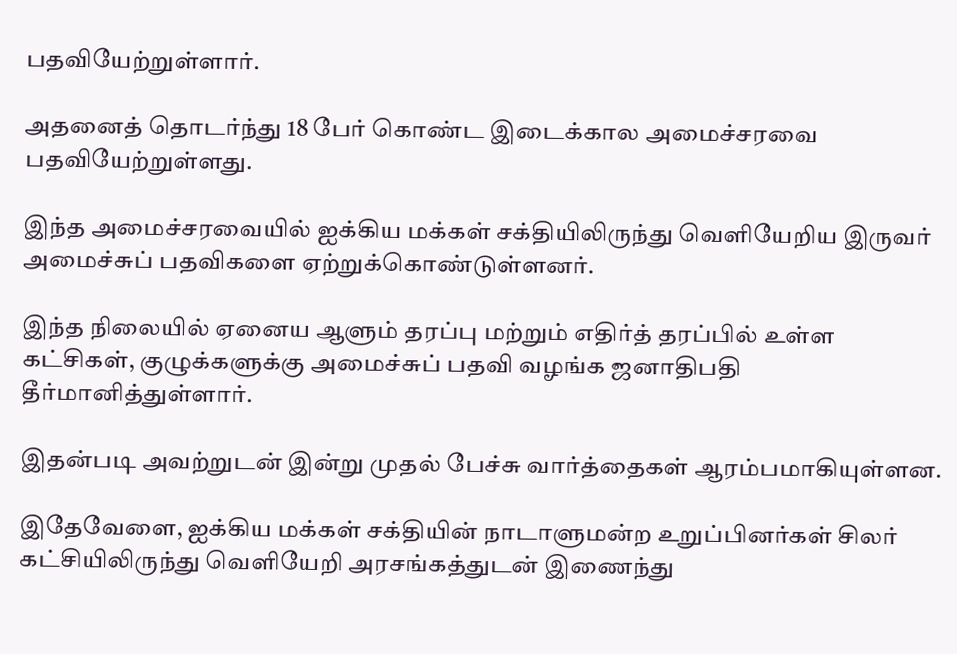பதவியேற்றுள்ளார்.

அதனைத் தொடர்ந்து 18 பேர் கொண்ட இடைக்கால அமைச்சரவை பதவியேற்றுள்ளது.

இந்த அமைச்சரவையில் ஐக்கிய மக்கள் சக்தியிலிருந்து வெளியேறிய இருவர் அமைச்சுப் பதவிகளை ஏற்றுக்கொண்டுள்ளனர்.

இந்த நிலையில் ஏனைய ஆளும் தரப்பு மற்றும் எதிர்த் தரப்பில் உள்ள கட்சிகள், குழுக்களுக்கு அமைச்சுப் பதவி வழங்க ஜனாதிபதி தீர்மானித்துள்ளார்.

இதன்படி அவற்றுடன் இன்று முதல் பேச்சு வார்த்தைகள் ஆரம்பமாகியுள்ளன.

இதேவேளை, ஐக்கிய மக்கள் சக்தியின் நாடாளுமன்ற உறுப்பினர்கள் சிலர் கட்சியிலிருந்து வெளியேறி அரசங்கத்துடன் இணைந்து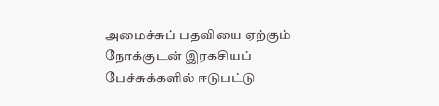அமைச்சுப் பதவியை ஏற்கும் நோக்குடன் இரகசியப் பேச்சுக்களில் ஈடுபட்டு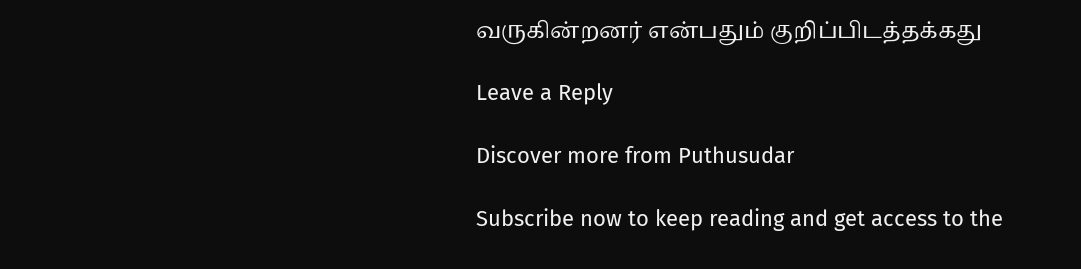வருகின்றனர் என்பதும் குறிப்பிடத்தக்கது

Leave a Reply

Discover more from Puthusudar

Subscribe now to keep reading and get access to the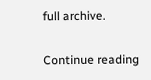full archive.

Continue reading